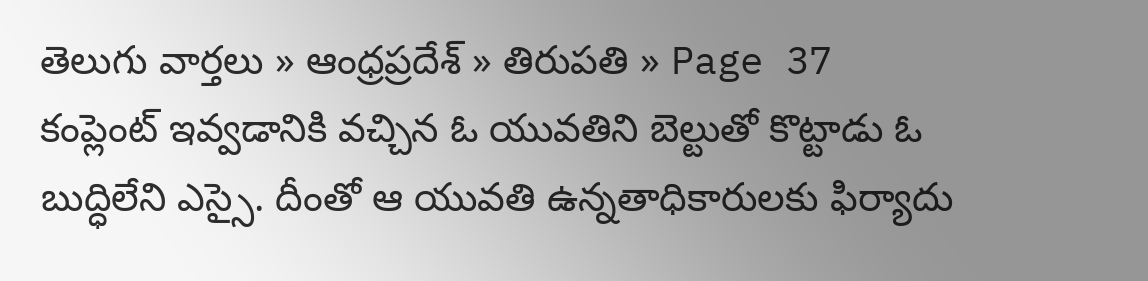తెలుగు వార్తలు » ఆంధ్రప్రదేశ్ » తిరుపతి » Page 37
కంప్లెంట్ ఇవ్వడానికి వచ్చిన ఓ యువతిని బెల్టుతో కొట్టాడు ఓ బుద్ధిలేని ఎస్సై. దీంతో ఆ యువతి ఉన్నతాధికారులకు ఫిర్యాదు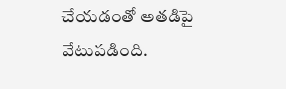చేయడంతో అతడిపై వేటుపడింది.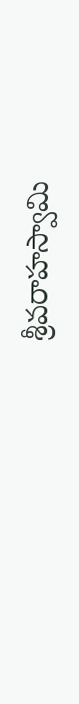శ్రీవరాహస్వామి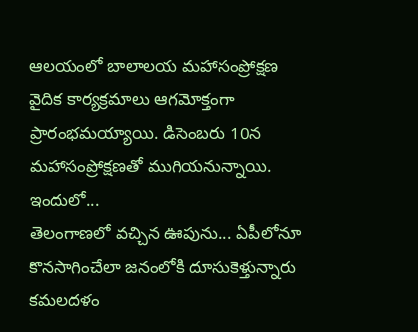ఆలయంలో బాలాలయ మహాసంప్రోక్షణ వైదిక కార్యక్రమాలు ఆగమోక్తంగా ప్రారంభమయ్యాయి. డిసెంబరు 10న మహాసంప్రోక్షణతో ముగియనున్నాయి. ఇందులో...
తెలంగాణలో వచ్చిన ఊపును... ఏపీలోనూ కొనసాగించేలా జనంలోకి దూసుకెళ్తున్నారు కమలదళం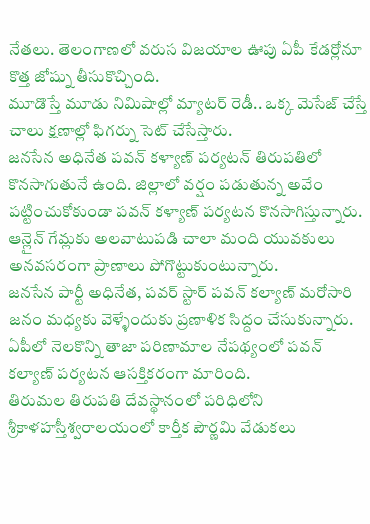నేతలు. తెలంగాణలో వరుస విజయాల ఊపు ఏపీ కేడర్లోనూ కొత్త జోష్ను తీసుకొచ్చింది.
మూడొస్తే మూడు నిమిషాల్లో మ్యాటర్ రెడీ.. ఒక్క మెసేజ్ చేస్తే చాలు క్షణాల్లో ఫిగర్ను సెట్ చేసేస్తారు.
జనసేన అధినేత పవన్ కళ్యాణ్ పర్యటన్ తిరుపతిలో కొనసాగుతునే ఉంది. జిల్లాలో వర్షం పడుతున్న అవేం పట్టించుకోకుండా పవన్ కళ్యాణ్ పర్యటన కొనసాగిస్తున్నారు.
ఆన్లైన్ గేమ్లకు అలవాటుపడి చాలా మంది యువకులు అనవసరంగా ప్రాణాలు పోగొట్టుకుంటున్నారు.
జనసేన పార్టీ అధినేత, పవర్ స్టార్ పవన్ కల్యాణ్ మరోసారి జనం మధ్యకు వెళ్ళేందుకు ప్రణాళిక సిద్దం చేసుకున్నారు. ఏపీలో నెలకొన్ని తాజా పరిణామాల నేపథ్యంలో పవన్ కల్యాణ్ పర్యటన ఆసక్తికరంగా మారింది.
తిరుమల తిరుపతి దేవస్థానంలో పరిధిలోని శ్రీకాళహస్తీశ్వరాలయంలో కార్తీక పౌర్ణమి వేడుకలు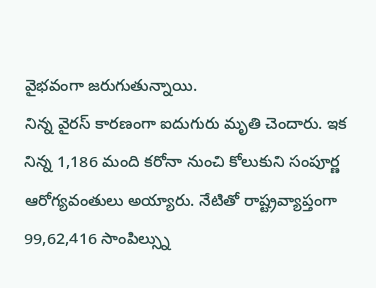వైభవంగా జరుగుతున్నాయి.
నిన్న వైరస్ కారణంగా ఐదుగురు మృతి చెందారు. ఇక నిన్న 1,186 మంది కరోనా నుంచి కోలుకుని సంపూర్ణ ఆరోగ్యవంతులు అయ్యారు. నేటితో రాష్ట్రవ్యాప్తంగా 99,62,416 సాంపిల్స్ను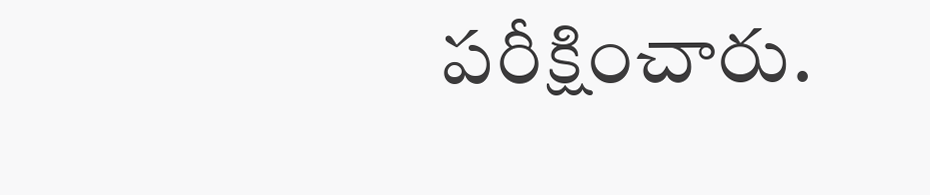పరీక్షించారు.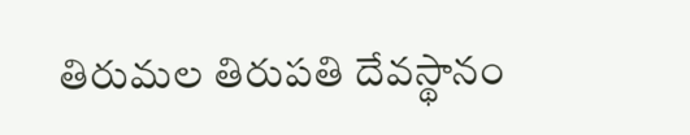తిరుమల తిరుపతి దేవస్థానం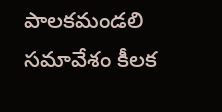పాలకమండలి సమావేశం కీలక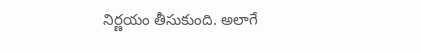నిర్ణయం తీసుకుంది. అలాగే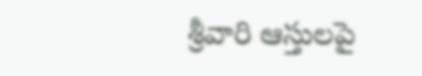శ్రీవారి ఆస్తులపై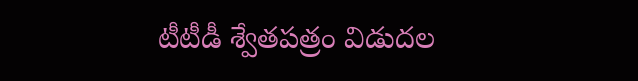టీటీడీ శ్వేతపత్రం విడుదల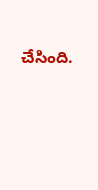చేసింది.